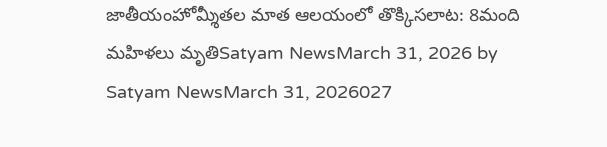జాతీయంహోమ్శీతల మాత ఆలయంలో తొక్కిసలాట: 8మంది మహిళలు మృతిSatyam NewsMarch 31, 2026 by Satyam NewsMarch 31, 2026027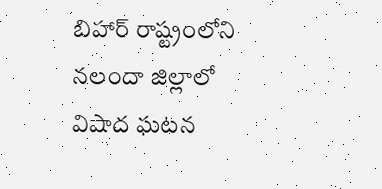బిహార్ రాష్ట్రంలోని నలందా జిల్లాలో విషాద ఘటన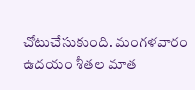చోటుచేసుకుంది. మంగళవారం ఉదయం శీతల మాత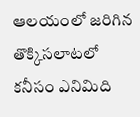ఆలయంలో జరిగిన తొక్కిసలాటలో కనీసం ఎనిమిది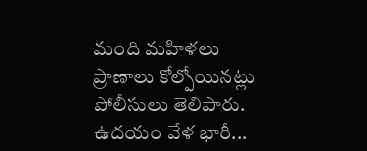మంది మహిళలు ప్రాణాలు కోల్పోయినట్లు పోలీసులు తెలిపారు. ఉదయం వేళ భారీ...